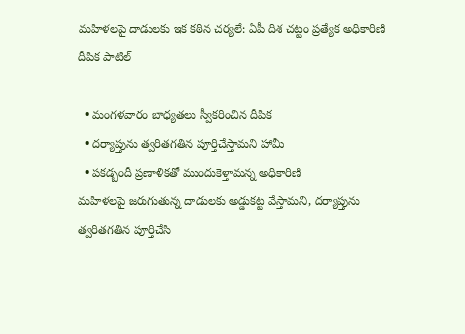మహిళలపై దాడులకు ఇక కఠిన చర్యలే: ఏపీ దిశ చట్టం ప్రత్యేక అధికారిణి దీపిక పాటిల్

  • మంగళవారం బాధ్యతలు స్వీకరించిన దీపిక
  • దర్యాప్తును త్వరితగతిన పూర్తిచేస్తామని హామీ
  • పకడ్బందీ ప్రణాళికతో ముందుకెళ్తామన్న అధికారిణి
మహిళలపై జరుగుతున్న దాడులకు అడ్డుకట్ట వేస్తామని, దర్యాప్తును త్వరితగతిన పూర్తిచేసి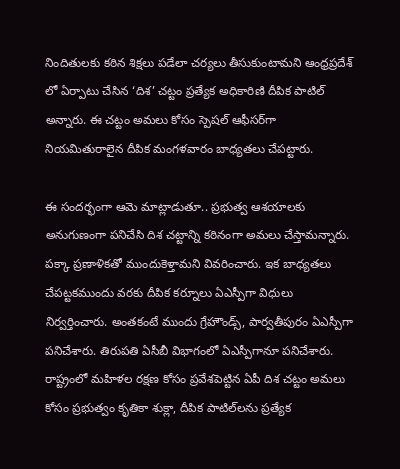నిందితులకు కఠిన శిక్షలు పడేలా చర్యలు తీసుకుంటామని ఆంధ్రప్రదేశ్ లో ఏర్పాటు చేసిన ‘దిశ’ చట్టం ప్రత్యేక అధికారిణి దీపిక పాటిల్ అన్నారు. ఈ చట్టం అమలు కోసం స్పెషల్ ఆఫీసర్‌గా నియమితురాలైన దీపిక మంగళవారం బాధ్యతలు చేపట్టారు.

ఈ సందర్భంగా ఆమె మాట్లాడుతూ.. ప్రభుత్వ ఆశయాలకు అనుగుణంగా పనిచేసి దిశ చట్టాన్ని కఠినంగా అమలు చేస్తామన్నారు. పక్కా ప్రణాళికతో ముందుకెళ్తామని వివరించారు. ఇక బాధ్యతలు చేపట్టకముందు వరకు దీపిక కర్నూలు ఏఎస్పీగా విధులు నిర్వర్తించారు. అంతకంటే ముందు గ్రేహౌండ్స్, పార్వతీపురం ఏఎస్పీగా పనిచేశారు. తిరుపతి ఏసీబీ విభాగంలో ఏఎస్పీగానూ పనిచేశారు. రాష్ట్రంలో మహిళల రక్షణ కోసం ప్రవేశపెట్టిన ఏపీ దిశ చట్టం అమలు కోసం ప్రభుత్వం కృతికా శుక్లా, దీపిక పాటిల్‌లను ప్రత్యేక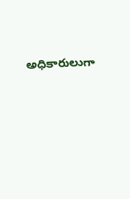అధికారులుగా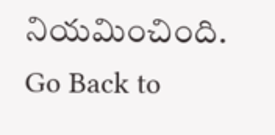నియమించింది.
Go Back to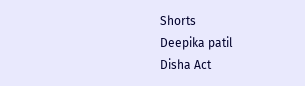Shorts
Deepika patil
Disha Act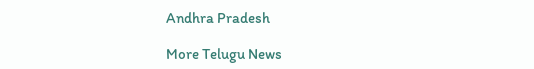Andhra Pradesh

More Telugu News